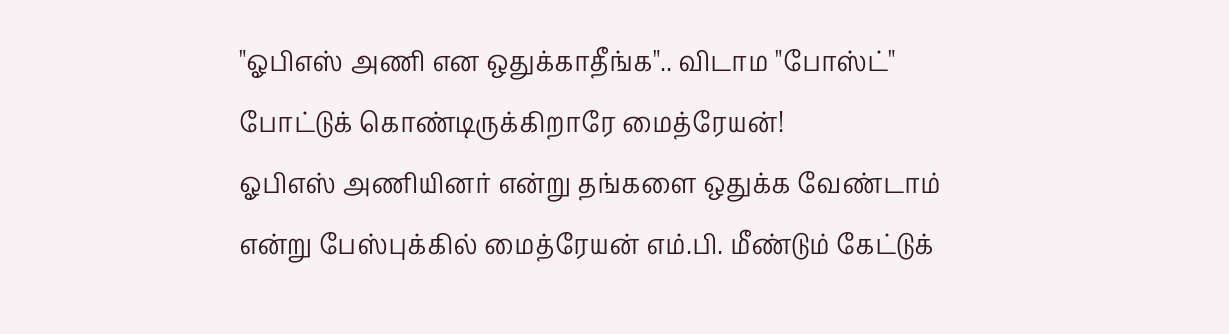"ஓபிஎஸ் அணி என ஒதுக்காதீங்க".. விடாம "போஸ்ட்" போட்டுக் கொண்டிருக்கிறாரே மைத்ரேயன்!
ஓபிஎஸ் அணியினர் என்று தங்களை ஒதுக்க வேண்டாம் என்று பேஸ்புக்கில் மைத்ரேயன் எம்.பி. மீண்டும் கேட்டுக்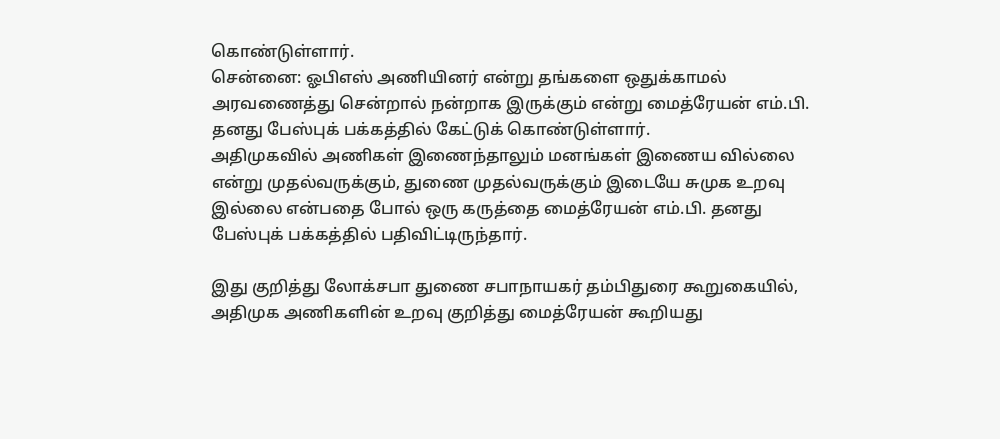கொண்டுள்ளார்.
சென்னை: ஓபிஎஸ் அணியினர் என்று தங்களை ஒதுக்காமல் அரவணைத்து சென்றால் நன்றாக இருக்கும் என்று மைத்ரேயன் எம்.பி. தனது பேஸ்புக் பக்கத்தில் கேட்டுக் கொண்டுள்ளார்.
அதிமுகவில் அணிகள் இணைந்தாலும் மனங்கள் இணைய வில்லை என்று முதல்வருக்கும், துணை முதல்வருக்கும் இடையே சுமுக உறவு இல்லை என்பதை போல் ஒரு கருத்தை மைத்ரேயன் எம்.பி. தனது பேஸ்புக் பக்கத்தில் பதிவிட்டிருந்தார்.

இது குறித்து லோக்சபா துணை சபாநாயகர் தம்பிதுரை கூறுகையில், அதிமுக அணிகளின் உறவு குறித்து மைத்ரேயன் கூறியது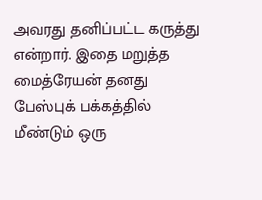அவரது தனிப்பட்ட கருத்து என்றார். இதை மறுத்த மைத்ரேயன் தனது பேஸ்புக் பக்கத்தில் மீண்டும் ஒரு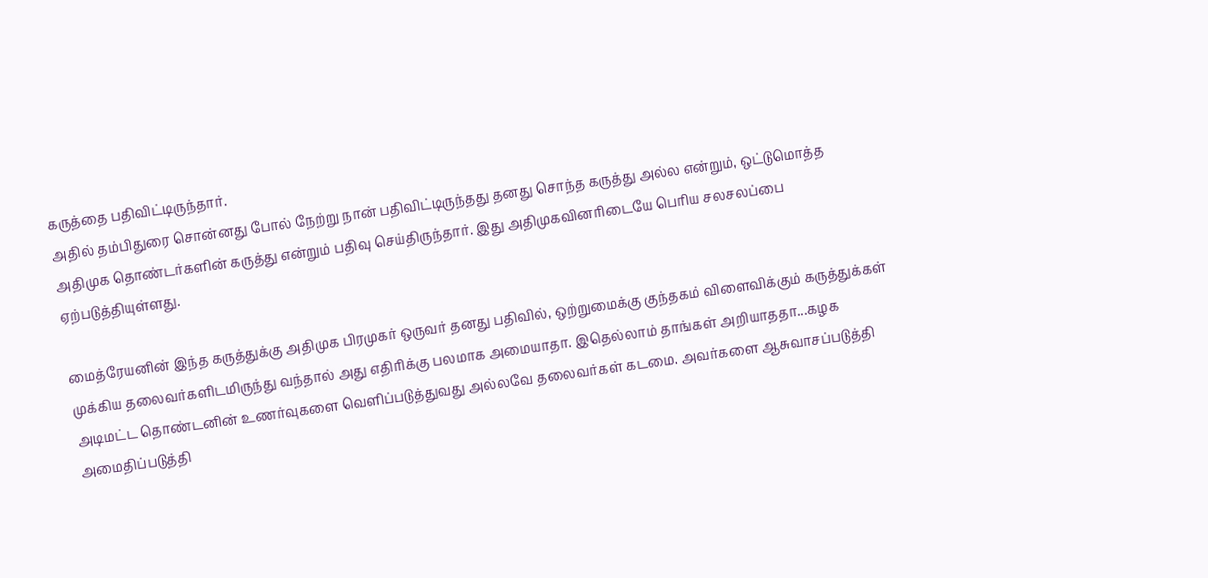கருத்தை பதிவிட்டிருந்தார்.
அதில் தம்பிதுரை சொன்னது போல் நேற்று நான் பதிவிட்டிருந்தது தனது சொந்த கருத்து அல்ல என்றும், ஒட்டுமொத்த அதிமுக தொண்டர்களின் கருத்து என்றும் பதிவு செய்திருந்தார். இது அதிமுகவினரிடையே பெரிய சலசலப்பை ஏற்படுத்தியுள்ளது.

மைத்ரேயனின் இந்த கருத்துக்கு அதிமுக பிரமுகர் ஒருவர் தனது பதிவில், ஒற்றுமைக்கு குந்தகம் விளைவிக்கும் கருத்துக்கள் முக்கிய தலைவர்களிடமிருந்து வந்தால் அது எதிரிக்கு பலமாக அமையாதா. இதெல்லாம் தாங்கள் அறியாததா...கழக அடிமட்ட தொண்டனின் உணர்வுகளை வெளிப்படுத்துவது அல்லவே தலைவர்கள் கடமை. அவர்களை ஆசுவாசப்படுத்தி அமைதிப்படுத்தி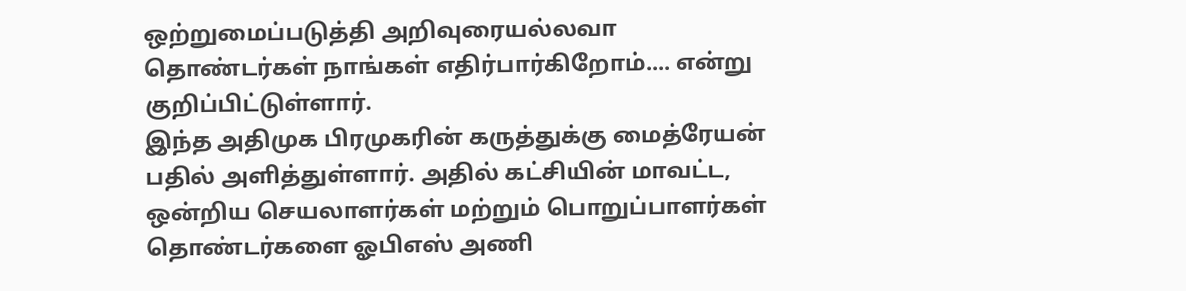ஒற்றுமைப்படுத்தி அறிவுரையல்லவா தொண்டர்கள் நாங்கள் எதிர்பார்கிறோம்.... என்று குறிப்பிட்டுள்ளார்.
இந்த அதிமுக பிரமுகரின் கருத்துக்கு மைத்ரேயன் பதில் அளித்துள்ளார். அதில் கட்சியின் மாவட்ட, ஒன்றிய செயலாளர்கள் மற்றும் பொறுப்பாளர்கள் தொண்டர்களை ஓபிஎஸ் அணி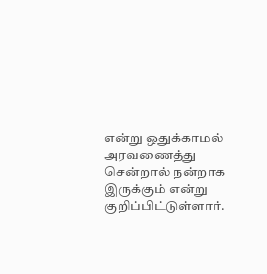என்று ஒதுக்காமல் அரவணைத்து சென்றால் நன்றாக இருக்கும் என்று குறிப்பிட்டுள்ளார்.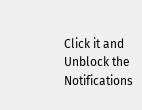Click it and Unblock the Notifications